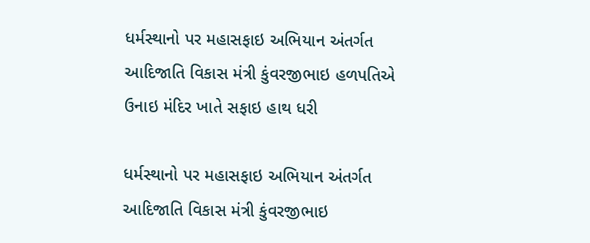ધર્મસ્થાનો પર મહાસફાઇ અભિયાન અંતર્ગત આદિજાતિ વિકાસ મંત્રી કુંવરજીભાઇ હળપતિએ ઉનાઇ મંદિર ખાતે સફાઇ હાથ ધરી

ધર્મસ્થાનો પર મહાસફાઇ અભિયાન અંતર્ગત આદિજાતિ વિકાસ મંત્રી કુંવરજીભાઇ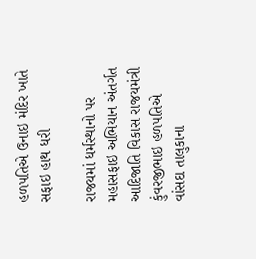હળપતિએ ઉનાઇ મંદિર ખાતે સફાઇ હાથ ધરી

રાજયમાં ધર્મસ્થાનો પર મહાસફાઇ અભિયાન અંતર્ગત આદિજાતિ વિકાસ રાજયમંત્રી કુંવરજીભાઇ હળપતિએ વાંસદા તાલુકાના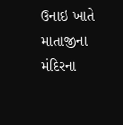ઉનાઇ ખાતે માતાજીના મંદિરના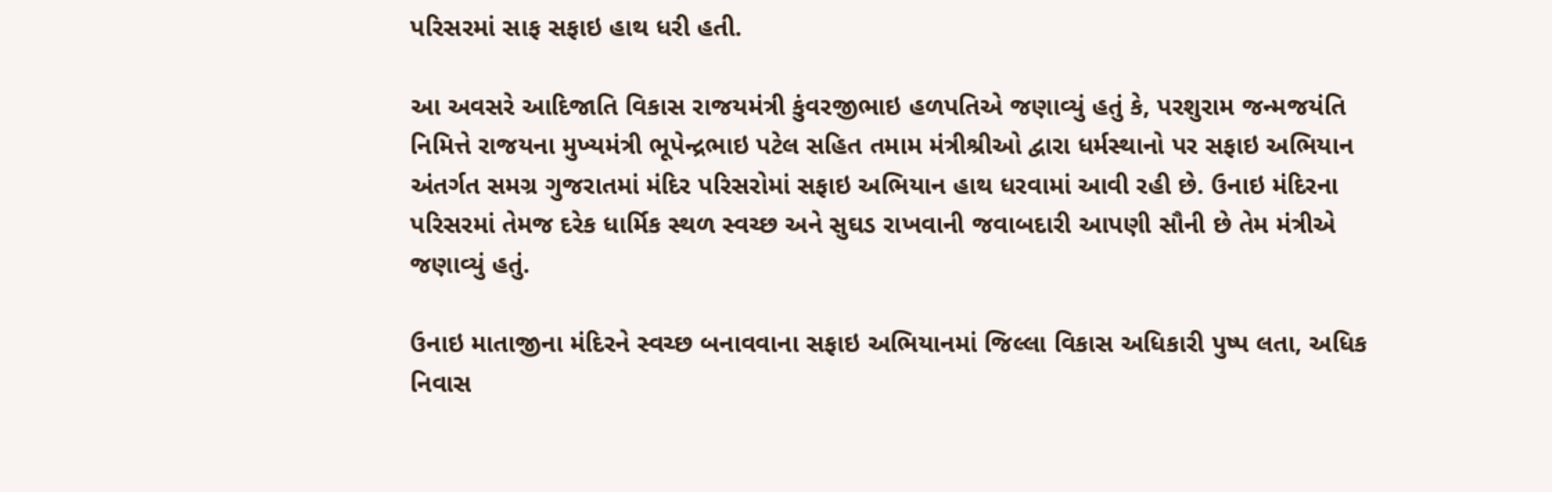પરિસરમાં સાફ સફાઇ હાથ ધરી હતી.

આ અવસરે આદિજાતિ વિકાસ રાજયમંત્રી કુંવરજીભાઇ હળપતિએ જણાવ્યું હતું કે, પરશુરામ જન્મજયંતિ નિમિત્તે રાજયના મુખ્યમંત્રી ભૂપેન્દ્રભાઇ પટેલ સહિત તમામ મંત્રીશ્રીઓ દ્વારા ધર્મસ્થાનો પર સફાઇ અભિયાન અંતર્ગત સમગ્ર ગુજરાતમાં મંદિર પરિસરોમાં સફાઇ અભિયાન હાથ ધરવામાં આવી રહી છે. ઉનાઇ મંદિરના પરિસરમાં તેમજ દરેક ધાર્મિક સ્થળ સ્વચ્છ અને સુઘડ રાખવાની જવાબદારી આપણી સૌની છે તેમ મંત્રીએ જણાવ્યું હતું.

ઉનાઇ માતાજીના મંદિરને સ્વચ્છ બનાવવાના સફાઇ અભિયાનમાં જિલ્લા વિકાસ અધિકારી પુષ્પ લતા, અધિક નિવાસ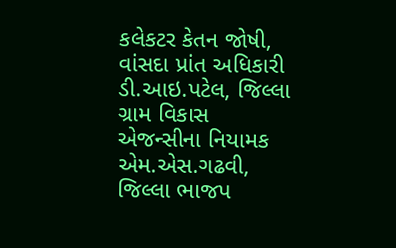કલેકટર કેતન જોષી, વાંસદા પ્રાંત અધિકારી ડી.આઇ.પટેલ, જિલ્લા ગ્રામ વિકાસ એજન્સીના નિયામક એમ.એસ.ગઢવી, જિલ્લા ભાજપ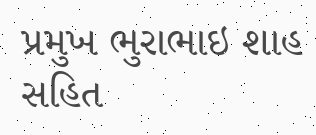પ્રમુખ ભુરાભાઇ શાહ સહિત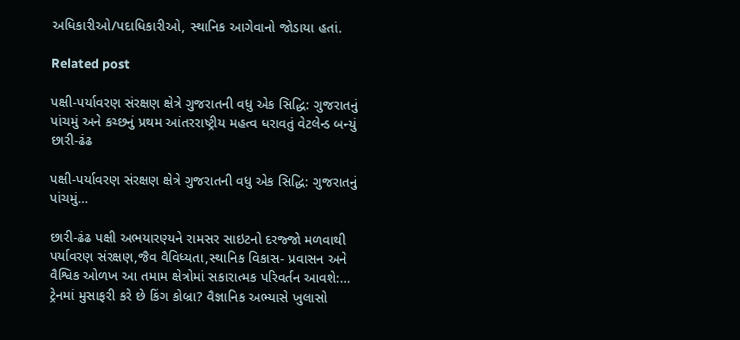અધિકારીઓ/પદાધિકારીઓ, સ્થાનિક આગેવાનો જોડાયા હતાં.

Related post

પક્ષી-પર્યાવરણ સંરક્ષણ ક્ષેત્રે ગુજરાતની વધુ એક સિદ્ધિ: ગુજરાતનું પાંચમું અને કચ્છનું પ્રથમ આંતરરાષ્ટ્રીય મહત્વ ધરાવતું વેટલેન્ડ બન્યું છારી-ઢંઢ

પક્ષી-પર્યાવરણ સંરક્ષણ ક્ષેત્રે ગુજરાતની વધુ એક સિદ્ધિ: ગુજરાતનું પાંચમું…

છારી-ઢંઢ પક્ષી અભયારણ્યને રામસર સાઇટનો દરજ્જો મળવાથી પર્યાવરણ સંરક્ષણ,જૈવ વૈવિધ્યતા,સ્થાનિક વિકાસ- પ્રવાસન અને વૈશ્વિક ઓળખ આ તમામ ક્ષેત્રોમાં સકારાત્મક પરિવર્તન આવશે:…
ટ્રેનમાં મુસાફરી કરે છે કિંગ કોબ્રા? વૈજ્ઞાનિક અભ્યાસે ખુલાસો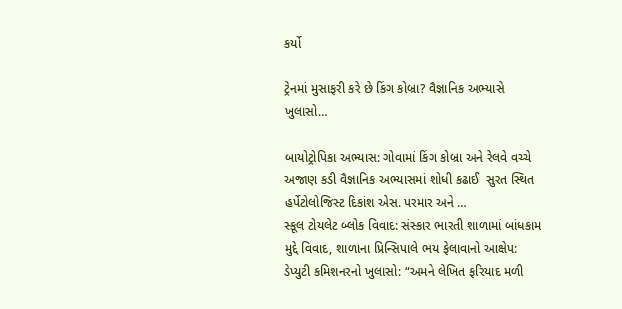કર્યો

ટ્રેનમાં મુસાફરી કરે છે કિંગ કોબ્રા? વૈજ્ઞાનિક અભ્યાસે ખુલાસો…

બાયોટ્રોપિકા અભ્યાસ: ગોવામાં કિંગ કોબ્રા અને રેલવે વચ્ચે અજાણ કડી વૈજ્ઞાનિક અભ્યાસમાં શોધી કઢાઈ  સુરત સ્થિત હર્પેટોલોજિસ્ટ દિકાંશ એસ. પરમાર અને …
સ્કૂલ ટોયલેટ બ્લોક વિવાદ: સંસ્કાર ભારતી શાળામાં બાંધકામ મુદ્દે વિવાદ, શાળાના પ્રિન્સિપાલે ભય ફેલાવાનો આક્ષેપ: ડેપ્યુટી કમિશનરનો ખુલાસો: “અમને લેખિત ફરિયાદ મળી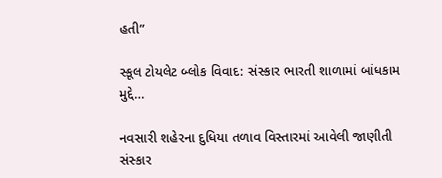હતી”

સ્કૂલ ટોયલેટ બ્લોક વિવાદ: સંસ્કાર ભારતી શાળામાં બાંધકામ મુદ્દે…

નવસારી શહેરના દુધિયા તળાવ વિસ્તારમાં આવેલી જાણીતી સંસ્કાર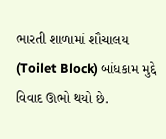ભારતી શાળામાં શૌચાલય (Toilet Block) બાંધકામ મુદ્દે વિવાદ ઊભો થયો છે.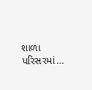શાળા પરિસરમાં…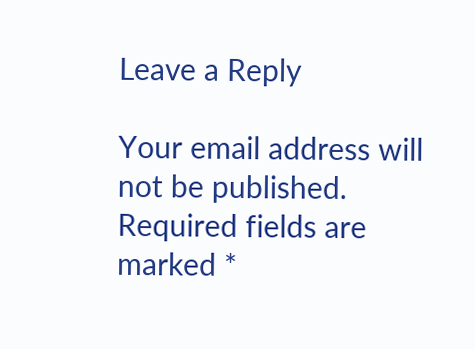Leave a Reply

Your email address will not be published. Required fields are marked *